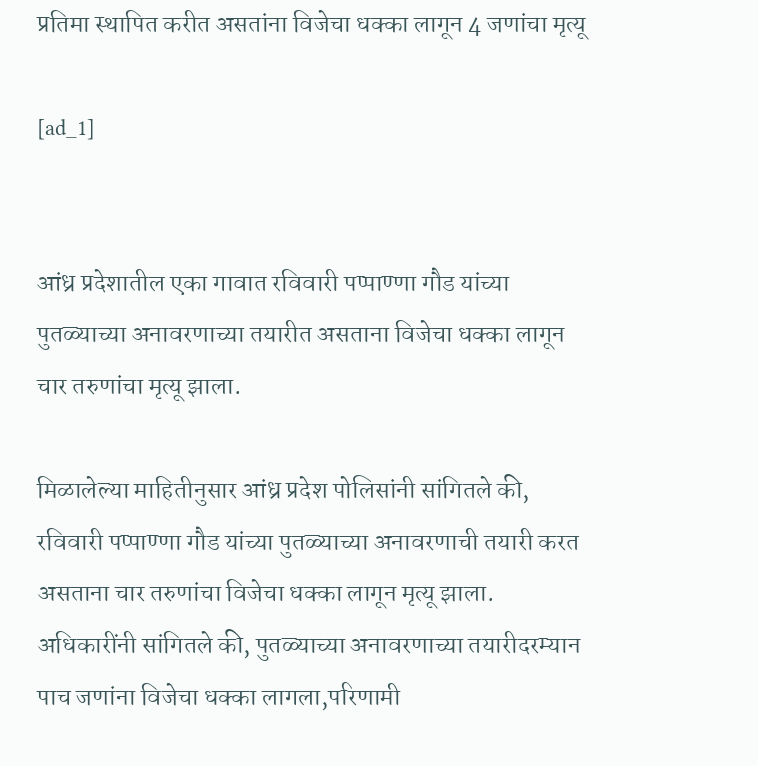प्रतिमा स्थापित करीत असतांना विजेचा धक्का लागून 4 जणांचा मृत्यू

[ad_1]


आंध्र प्रदेशातील एका गावात रविवारी पप्पाण्णा गौड यांच्या पुतळ्याच्या अनावरणाच्या तयारीत असताना विजेचा धक्का लागून चार तरुणांचा मृत्यू झाला.

मिळालेल्या माहितीनुसार आंध्र प्रदेश पोलिसांनी सांगितले की, रविवारी पप्पाण्णा गौड यांच्या पुतळ्याच्या अनावरणाची तयारी करत असताना चार तरुणांचा विजेचा धक्का लागून मृत्यू झाला. अधिकारींनी सांगितले की, पुतळ्याच्या अनावरणाच्या तयारीदरम्यान पाच जणांना विजेचा धक्का लागला,परिणामी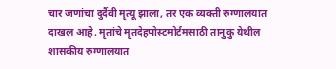चार जणांचा दुर्दैवी मृत्यू झाला, तर एक व्यक्ती रुग्णालयात दाखल आहे. मृतांचे मृतदेहपोस्टमोर्टमसाठी तानुकु येथील शासकीय रुग्णालयात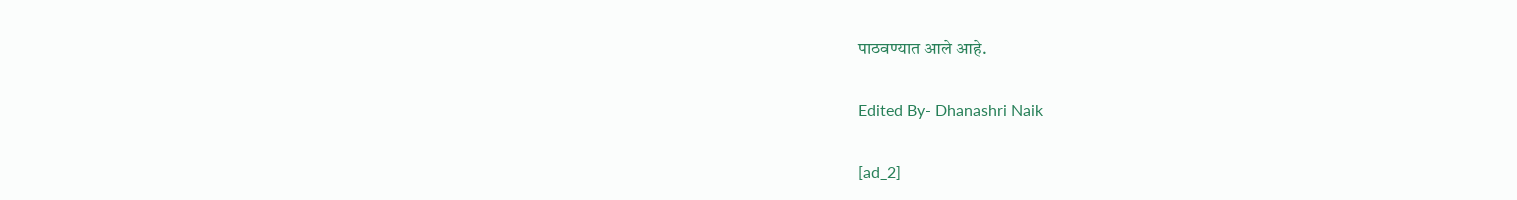पाठवण्यात आले आहे.

Edited By- Dhanashri Naik

[ad_2]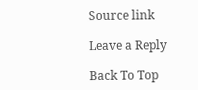Source link

Leave a Reply

Back To Top